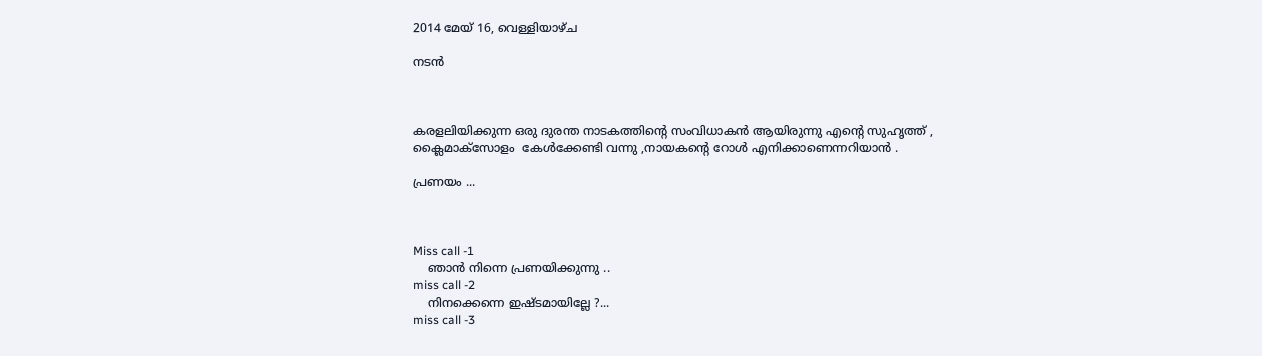2014 മേയ് 16, വെള്ളിയാഴ്‌ച

നടൻ



കരളലിയിക്കുന്ന ഒരു ദുരന്ത നാടകത്തിന്റെ സംവിധാകൻ ആയിരുന്നു എന്റെ സുഹൃത്ത് ,
ക്ലൈമാക്സോളം  കേൾക്കേണ്ടി വന്നു ,നായകന്റെ റോൾ എനിക്കാണെന്നറിയാൻ .

പ്രണയം ...



Miss call -1
    ഞാൻ നിന്നെ പ്രണയിക്കുന്നു ..
miss call -2
    നിനക്കെന്നെ ഇഷ്ടമായില്ലേ ?...
miss call -3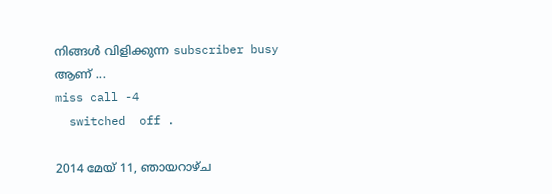നിങ്ങൾ വിളിക്കുന്ന subscriber busy ആണ് ...
miss call -4
  switched  off .

2014 മേയ് 11, ഞായറാഴ്‌ച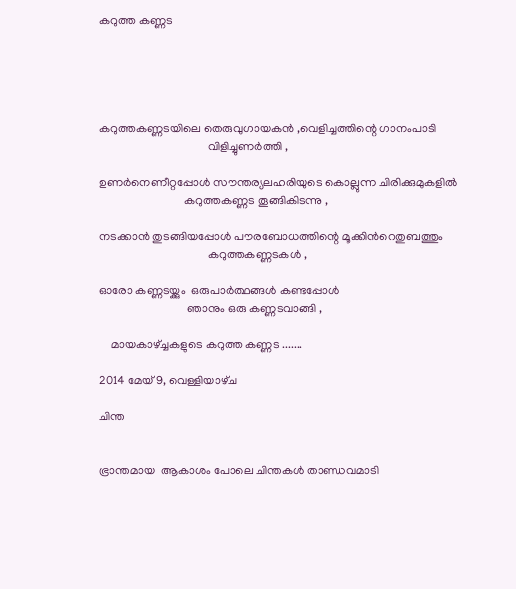കറുത്ത കണ്ണട





കറുത്തകണ്ണടയിലെ തെരുവുഗായകൻ ,വെളിച്ചത്തിന്റെ ഗാനംപാടി
                                     വിളിച്ചുണർത്തി ,

ഉണർനെണീറ്റപ്പോൾ സൗന്തര്യലഹരിയുടെ കൊല്ലുന്ന ചിരിക്കുമുകളിൽ
                             കറുത്തകണ്ണട തൂങ്ങികിടന്നു ,

നടക്കാൻ തുടങ്ങിയപ്പോൾ പൗരബോധത്തിന്റെ മൂക്കിൻറെതുബത്തും
                                     കറുത്തകണ്ണടകൾ ,

ഓരോ കണ്ണടയ്ക്കും  ഒരുപാർത്ഥങ്ങൾ കണ്ടപ്പോൾ
                              ഞാനും ഒരു കണ്ണടവാങ്ങി ,

    മായകാഴ്ച്ചകളുടെ കറുത്ത കണ്ണട .......

2014 മേയ് 9, വെള്ളിയാഴ്‌ച

ചിന്ത


ഭ്രാന്തമായ  ആകാശം പോലെ ചിന്തകൾ താണ്ഡവമാടി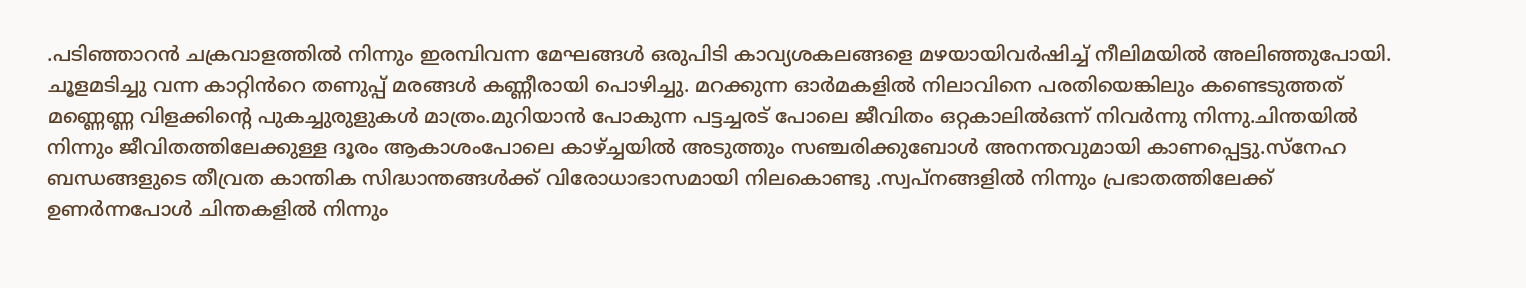.പടിഞ്ഞാറൻ ചക്രവാളത്തിൽ നിന്നും ഇരമ്പിവന്ന മേഘങ്ങൾ ഒരുപിടി കാവ്യശകലങ്ങളെ മഴയായിവർഷിച്ച് നീലിമയിൽ അലിഞ്ഞുപോയി. ചൂളമടിച്ചു വന്ന കാറ്റിൻറെ തണുപ്പ് മരങ്ങൾ കണ്ണീരായി പൊഴിച്ചു. മറക്കുന്ന ഓർമകളിൽ നിലാവിനെ പരതിയെങ്കിലും കണ്ടെടുത്തത് മണ്ണെണ്ണ വിളക്കിന്റെ പുകച്ചുരുളുകൾ മാത്രം.മുറിയാൻ പോകുന്ന പട്ടച്ചരട്‌ പോലെ ജീവിതം ഒറ്റകാലിൽഒന്ന് നിവർന്നു നിന്നു.ചിന്തയിൽ നിന്നും ജീവിതത്തിലേക്കുള്ള ദൂരം ആകാശംപോലെ കാഴ്ച്ചയിൽ അടുത്തും സഞ്ചരിക്കുബോൾ അനന്തവുമായി കാണപ്പെട്ടു.സ്നേഹ ബന്ധങ്ങളുടെ തീവ്രത കാന്തിക സിദ്ധാന്തങ്ങൾക്ക് വിരോധാഭാസമായി നിലകൊണ്ടു .സ്വപ്നങ്ങളിൽ നിന്നും പ്രഭാതത്തിലേക്ക്‌ ഉണർന്നപോൾ ചിന്തകളിൽ നിന്നും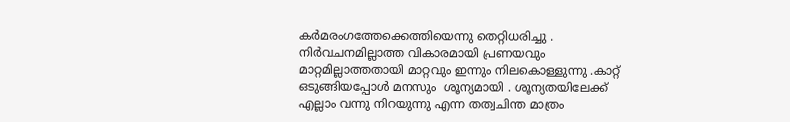കർമരംഗത്തേക്കെത്തിയെന്നു തെറ്റിധരിച്ചു . നിർവചനമില്ലാത്ത വികാരമായി പ്രണയവും മാറ്റമില്ലാത്തതായി മാറ്റവും ഇന്നും നിലകൊള്ളുന്നു .കാറ്റ് ഒടുങ്ങിയപ്പോൾ മനസും  ശൂന്യമായി . ശൂന്യതയിലേക്ക് എല്ലാം വന്നു നിറയുന്നു എന്ന തത്വചിന്ത മാത്രം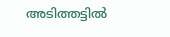അടിത്തട്ടിൽ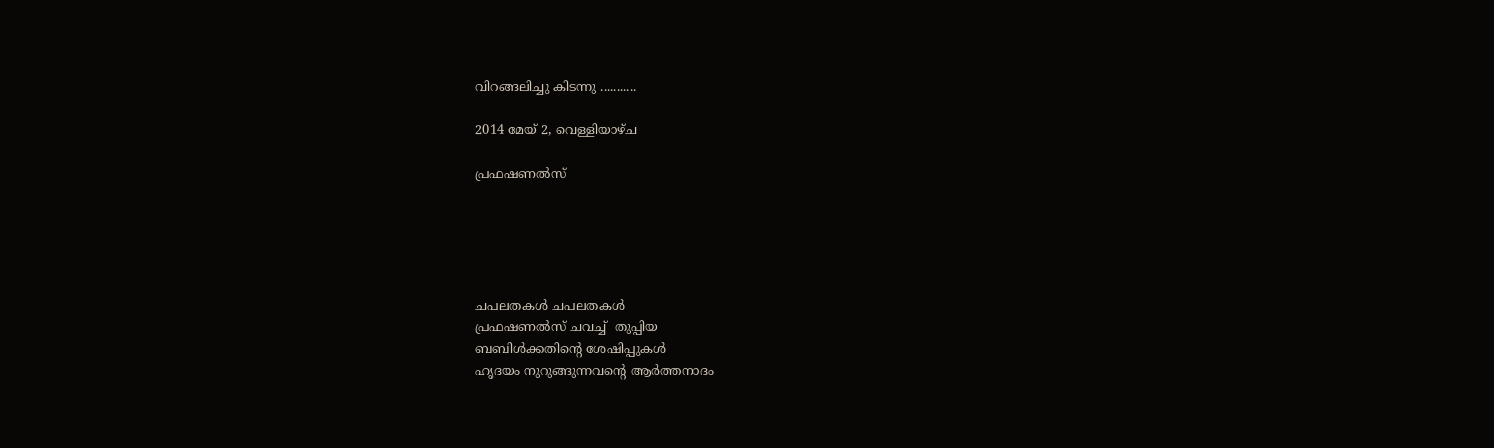വിറങ്ങലിച്ചു കിടന്നു ...........

2014 മേയ് 2, വെള്ളിയാഴ്‌ച

പ്രഫഷണൽസ്





ചപലതകൾ ചപലതകൾ
പ്രഫഷണൽസ് ചവച്ച്  തുപ്പിയ
ബബിൾക്കതിന്റെ ശേഷിപ്പുകൾ
ഹൃദയം നുറുങ്ങുന്നവന്റെ ആർത്തനാദം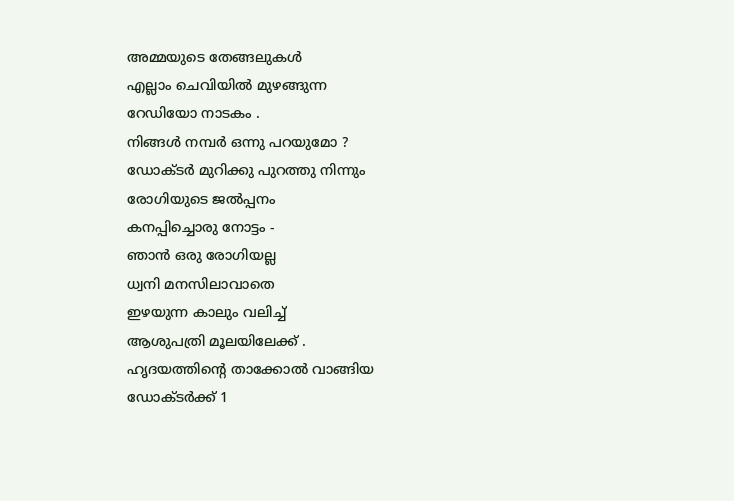അമ്മയുടെ തേങ്ങലുകൾ
എല്ലാം ചെവിയിൽ മുഴങ്ങുന്ന
റേഡിയോ നാടകം .
നിങ്ങൾ നമ്പർ ഒന്നു പറയുമോ ?
ഡോക്ടർ മുറിക്കു പുറത്തു നിന്നും
രോഗിയുടെ ജൽപ്പനം
കനപ്പിച്ചൊരു നോട്ടം -
ഞാൻ ഒരു രോഗിയല്ല
ധ്വനി മനസിലാവാതെ
ഇഴയുന്ന കാലും വലിച്ച്
ആശുപത്രി മൂലയിലേക്ക് .
ഹൃദയത്തിന്റെ താക്കോൽ വാങ്ങിയ
ഡോക്ടർക്ക് 1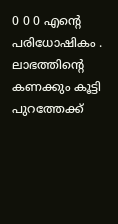0 0 0 എന്റെ
പരിധോഷികം .
ലാഭത്തിന്റെ കണക്കും കൂട്ടി പുറത്തേക്ക്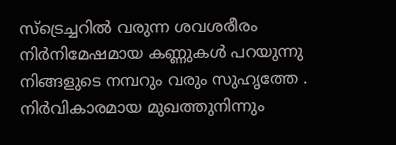സ്ട്രെച്ചറിൽ വരുന്ന ശവശരീരം
നിർനിമേഷമായ കണ്ണുകൾ പറയുന്നു
നിങ്ങളുടെ നമ്പറും വരും സുഹൃത്തേ .
നിർവികാരമായ മുഖത്തുനിന്നും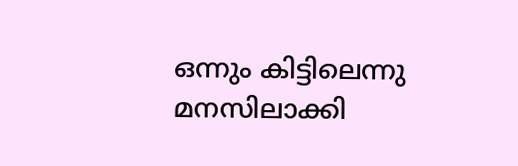ഒന്നും കിട്ടിലെന്നു മനസിലാക്കി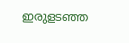ഇരുളടഞ്ഞ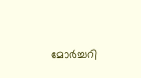മോർച്ചറി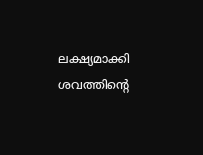ലക്ഷ്യമാക്കി
ശവത്തിന്റെ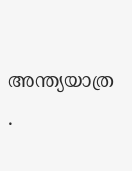അന്ത്യയാത്ര .